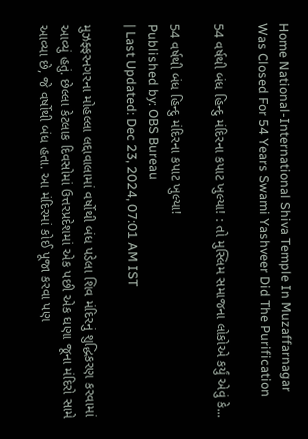Home National-International Shiva Temple In Muzaffarnagar Was Closed For 54 Years Swami Yashveer Did The Purification

54 વર્ષથી બંધ હિન્દુ મંદિરના કપાટ ખુલ્યા! : તો મુસ્લિમ સમાજના લોકોએ કર્યું એવું કે...

54 વર્ષથી બંધ હિન્દુ મંદિરના કપાટ ખુલ્યા!
Published by: OBS Bureau
| Last Updated: Dec 23, 2024, 07:01 AM IST

મુઝફ્ફરનગરના મોહલ્લા લદ્દાવાલામાં વર્ષોથી બંધ પડેલા શિવ મંદિરનું શુદ્ધિકરણ કરવામાં આવ્યું હતું. છેલ્લા કેટલાક દિવસોમાં ઉત્તરપ્રદેશમાં એક પછી એક ઘણા જૂના મંદિરો સામે આવ્યા છે, જે વર્ષોથી બંધ હતા. આ મંદિરમાં કોઈ પૂજા કરવા પણ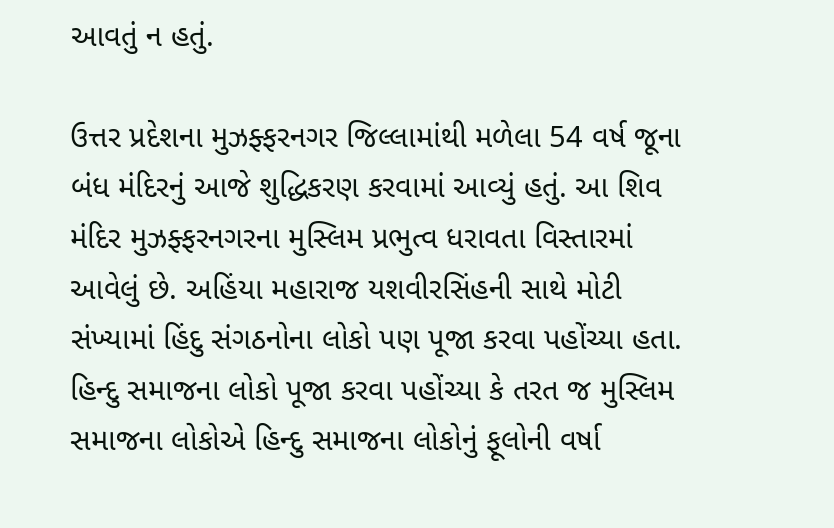આવતું ન હતું.

ઉત્તર પ્રદેશના મુઝફ્ફરનગર જિલ્લામાંથી મળેલા 54 વર્ષ જૂના બંધ મંદિરનું આજે શુદ્ધિકરણ કરવામાં આવ્યું હતું. આ શિવ મંદિર મુઝફ્ફરનગરના મુસ્લિમ પ્રભુત્વ ધરાવતા વિસ્તારમાં આવેલું છે. અહિંયા મહારાજ યશવીરસિંહની સાથે મોટી સંખ્યામાં હિંદુ સંગઠનોના લોકો પણ પૂજા કરવા પહોંચ્યા હતા. હિન્દુ સમાજના લોકો પૂજા કરવા પહોંચ્યા કે તરત જ મુસ્લિમ સમાજના લોકોએ હિન્દુ સમાજના લોકોનું ફૂલોની વર્ષા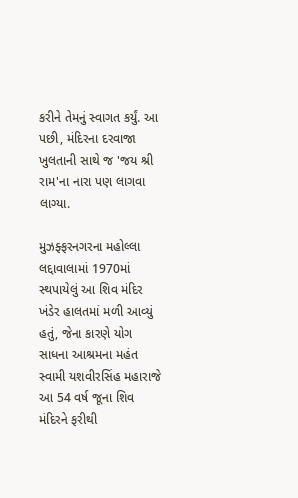કરીને તેમનું સ્વાગત કર્યું. આ પછી, મંદિરના દરવાજા ખુલતાની સાથે જ 'જય શ્રી રામ'ના નારા પણ લાગવા લાગ્યા.

મુઝફ્ફરનગરના મહોલ્લા લદ્દાવાલામાં 1970માં સ્થપાયેલું આ શિવ મંદિર ખંડેર હાલતમાં મળી આવ્યું હતું, જેના કારણે યોગ સાધના આશ્રમના મહંત સ્વામી યશવીરસિંહ મહારાજે આ 54 વર્ષ જૂના શિવ મંદિરને ફરીથી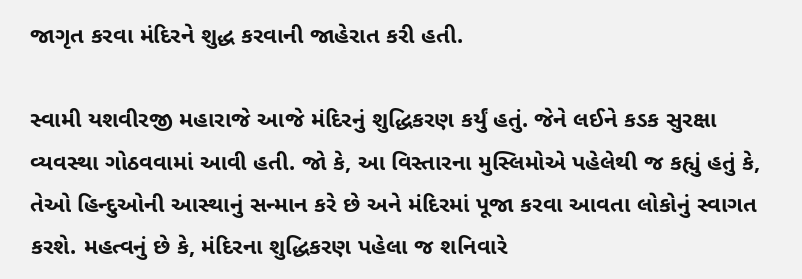જાગૃત કરવા મંદિરને શુદ્ધ કરવાની જાહેરાત કરી હતી.

સ્વામી યશવીરજી મહારાજે આજે મંદિરનું શુદ્ધિકરણ કર્યું હતું. જેને લઈને કડક સુરક્ષા વ્યવસ્થા ગોઠવવામાં આવી હતી. જો કે, આ વિસ્તારના મુસ્લિમોએ પહેલેથી જ કહ્યું હતું કે, તેઓ હિન્દુઓની આસ્થાનું સન્માન કરે છે અને મંદિરમાં પૂજા કરવા આવતા લોકોનું સ્વાગત કરશે. મહત્વનું છે કે, મંદિરના શુદ્ધિકરણ પહેલા જ શનિવારે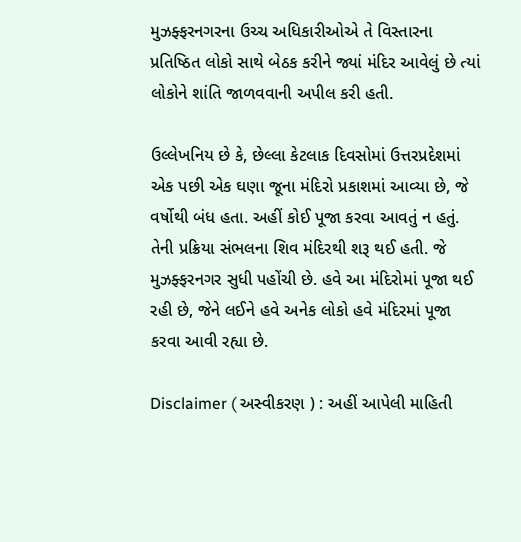મુઝફ્ફરનગરના ઉચ્ચ અધિકારીઓએ તે વિસ્તારના પ્રતિષ્ઠિત લોકો સાથે બેઠક કરીને જ્યાં મંદિર આવેલું છે ત્યાં લોકોને શાંતિ જાળવવાની અપીલ કરી હતી.

ઉલ્લેખનિય છે કે, છેલ્લા કેટલાક દિવસોમાં ઉત્તરપ્રદેશમાં એક પછી એક ઘણા જૂના મંદિરો પ્રકાશમાં આવ્યા છે, જે વર્ષોથી બંધ હતા. અહીં કોઈ પૂજા કરવા આવતું ન હતું. તેની પ્રક્રિયા સંભલના શિવ મંદિરથી શરૂ થઈ હતી. જે મુઝફ્ફરનગર સુધી પહોંચી છે. હવે આ મંદિરોમાં પૂજા થઈ રહી છે, જેને લઈને હવે અનેક લોકો હવે મંદિરમાં પૂજા કરવા આવી રહ્યા છે.

Disclaimer ( અસ્વીકરણ ) : અહીં આપેલી માહિતી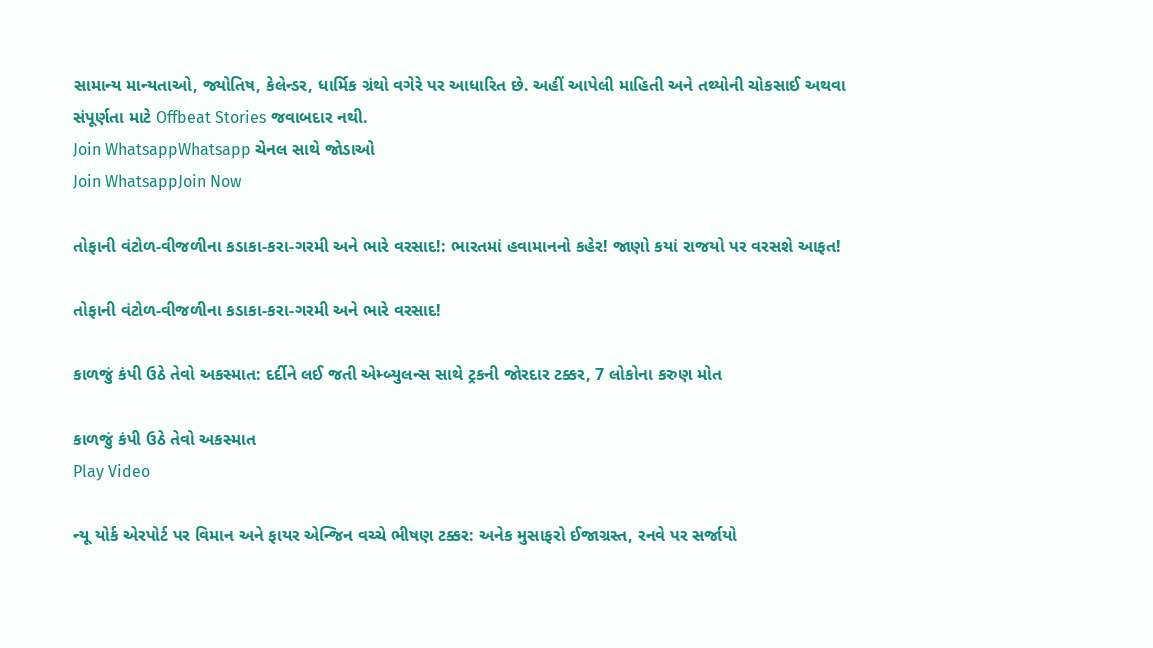સામાન્ય માન્યતાઓ, જ્યોતિષ, કેલેન્ડર, ધાર્મિક ગ્રંથો વગેરે પર આધારિત છે. અહીં આપેલી માહિતી અને તથ્યોની ચોકસાઈ અથવા સંપૂર્ણતા માટે Offbeat Stories જવાબદાર નથી.
Join WhatsappWhatsapp ચેનલ સાથે જોડાઓ
Join WhatsappJoin Now

તોફાની વંટોળ-વીજળીના કડાકા-કરા-ગરમી અને ભારે વરસાદ!: ભારતમાં હવામાનનો કહેર! જાણો કયાં રાજયો પર વરસશે આફત!

તોફાની વંટોળ-વીજળીના કડાકા-કરા-ગરમી અને ભારે વરસાદ!

કાળજું કંપી ઉઠે તેવો અકસ્માત: દર્દીને લઈ જતી એમ્બ્યુલન્સ સાથે ટ્રકની જોરદાર ટક્કર, 7 લોકોના કરુણ મોત

કાળજું કંપી ઉઠે તેવો અકસ્માત
Play Video

ન્યૂ યોર્ક એરપોર્ટ પર વિમાન અને ફાયર એન્જિન વચ્ચે ભીષણ ટક્કર: અનેક મુસાફરો ઈજાગ્રસ્ત, રનવે પર સર્જાયો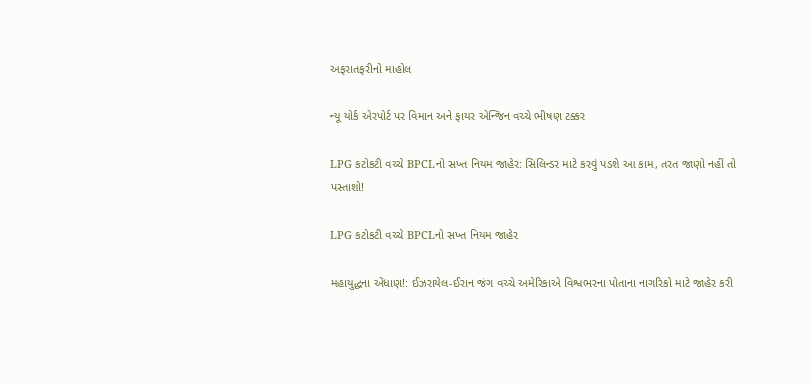અફરાતફરીનો માહોલ

ન્યૂ યોર્ક એરપોર્ટ પર વિમાન અને ફાયર એન્જિન વચ્ચે ભીષણ ટક્કર

LPG કટોકટી વચ્ચે BPCLનો સખ્ત નિયમ જાહેર: સિલિન્ડર માટે કરવું પડશે આ કામ, તરત જાણો નહીં તો પસ્તાશો!

LPG કટોકટી વચ્ચે BPCLનો સખ્ત નિયમ જાહેર

મહાયુદ્ધના એંધાણ!: ઈઝરાયેલ-ઈરાન જંગ વચ્ચે અમેરિકાએ વિશ્વભરના પોતાના નાગરિકો માટે જાહેર કરી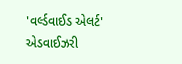'વર્લ્ડવાઈડ એલર્ટ' એડવાઈઝરી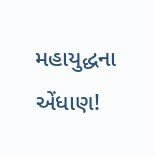મહાયુદ્ધના એંધાણ!